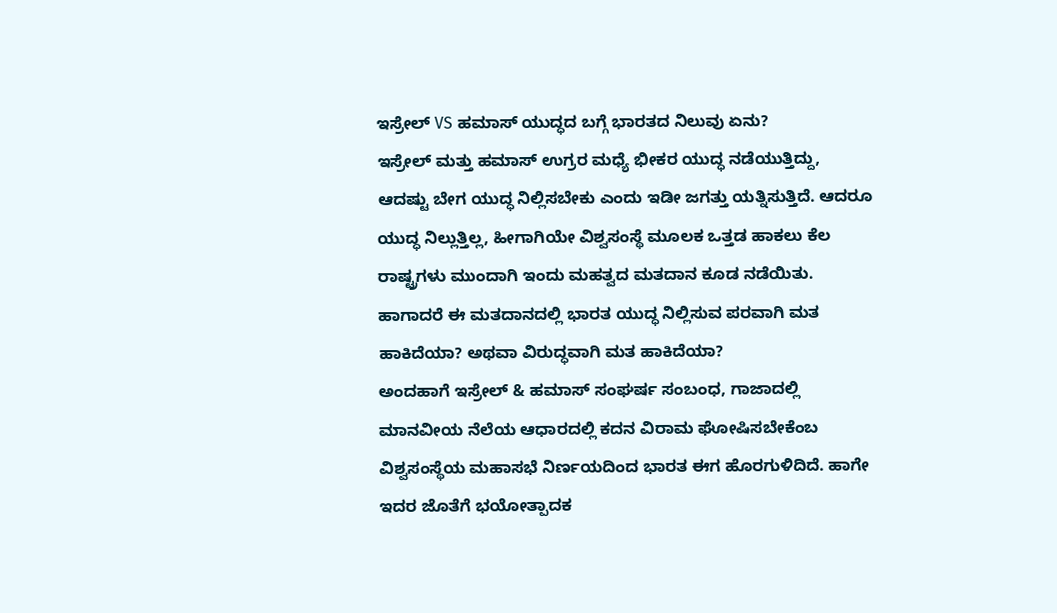ಇಸ್ರೇಲ್ VS ಹಮಾಸ್ ಯುದ್ಧದ ಬಗ್ಗೆ ಭಾರತದ ನಿಲುವು ಏನು?
ಇಸ್ರೇಲ್ ಮತ್ತು ಹಮಾಸ್ ಉಗ್ರರ ಮಧ್ಯೆ ಭೀಕರ ಯುದ್ಧ ನಡೆಯುತ್ತಿದ್ದು, ಆದಷ್ಟು ಬೇಗ ಯುದ್ಧ ನಿಲ್ಲಿಸಬೇಕು ಎಂದು ಇಡೀ ಜಗತ್ತು ಯತ್ನಿಸುತ್ತಿದೆ. ಆದರೂ ಯುದ್ಧ ನಿಲ್ಲುತ್ತಿಲ್ಲ, ಹೀಗಾಗಿಯೇ ವಿಶ್ವಸಂಸ್ಥೆ ಮೂಲಕ ಒತ್ತಡ ಹಾಕಲು ಕೆಲ ರಾಷ್ಟ್ರಗಳು ಮುಂದಾಗಿ ಇಂದು ಮಹತ್ವದ ಮತದಾನ ಕೂಡ ನಡೆಯಿತು. ಹಾಗಾದರೆ ಈ ಮತದಾನದಲ್ಲಿ ಭಾರತ ಯುದ್ಧ ನಿಲ್ಲಿಸುವ ಪರವಾಗಿ ಮತ ಹಾಕಿದೆಯಾ? ಅಥವಾ ವಿರುದ್ಧವಾಗಿ ಮತ ಹಾಕಿದೆಯಾ?
ಅಂದಹಾಗೆ ಇಸ್ರೇಲ್ & ಹಮಾಸ್ ಸಂಘರ್ಷ ಸಂಬಂಧ, ಗಾಜಾದಲ್ಲಿ ಮಾನವೀಯ ನೆಲೆಯ ಆಧಾರದಲ್ಲಿ ಕದನ ವಿರಾಮ ಘೋಷಿಸಬೇಕೆಂಬ ವಿಶ್ವಸಂಸ್ಥೆಯ ಮಹಾಸಭೆ ನಿರ್ಣಯದಿಂದ ಭಾರತ ಈಗ ಹೊರಗುಳಿದಿದೆ. ಹಾಗೇ ಇದರ ಜೊತೆಗೆ ಭಯೋತ್ಪಾದಕ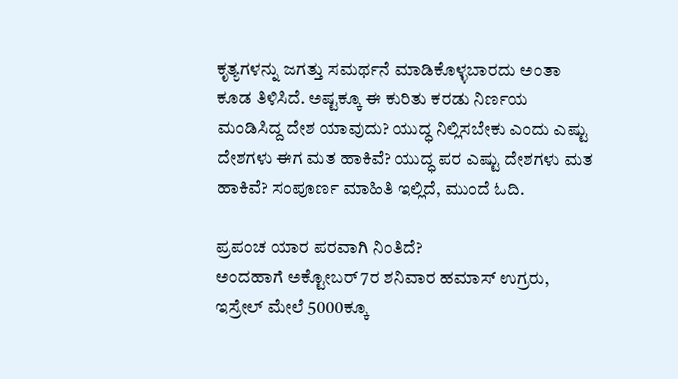ಕೃತ್ಯಗಳನ್ನು ಜಗತ್ತು ಸಮರ್ಥನೆ ಮಾಡಿಕೊಳ್ಳಬಾರದು ಅಂತಾ ಕೂಡ ತಿಳಿಸಿದೆ. ಅಷ್ಟಕ್ಕೂ ಈ ಕುರಿತು ಕರಡು ನಿರ್ಣಯ ಮಂಡಿಸಿದ್ದ ದೇಶ ಯಾವುದು? ಯುದ್ಧ ನಿಲ್ಲಿಸಬೇಕು ಎಂದು ಎಷ್ಟು ದೇಶಗಳು ಈಗ ಮತ ಹಾಕಿವೆ? ಯುದ್ಧ ಪರ ಎಷ್ಟು ದೇಶಗಳು ಮತ ಹಾಕಿವೆ? ಸಂಪೂರ್ಣ ಮಾಹಿತಿ ಇಲ್ಲಿದೆ, ಮುಂದೆ ಓದಿ.

ಪ್ರಪಂಚ ಯಾರ ಪರವಾಗಿ ನಿಂತಿದೆ?
ಅಂದಹಾಗೆ ಅಕ್ಟೋಬರ್ 7ರ ಶನಿವಾರ ಹಮಾಸ್ ಉಗ್ರರು, ಇಸ್ರೇಲ್ ಮೇಲೆ 5000ಕ್ಕೂ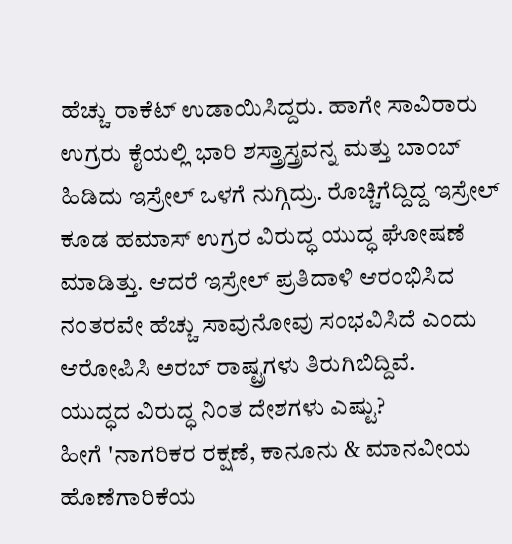ಹೆಚ್ಚು ರಾಕೆಟ್ ಉಡಾಯಿಸಿದ್ದರು. ಹಾಗೇ ಸಾವಿರಾರು ಉಗ್ರರು ಕೈಯಲ್ಲಿ ಭಾರಿ ಶಸ್ತ್ರಾಸ್ತ್ರವನ್ನ ಮತ್ತು ಬಾಂಬ್ ಹಿಡಿದು ಇಸ್ರೇಲ್ ಒಳಗೆ ನುಗ್ಗಿದ್ರು. ರೊಚ್ಚಿಗೆದ್ದಿದ್ದ ಇಸ್ರೇಲ್ ಕೂಡ ಹಮಾಸ್ ಉಗ್ರರ ವಿರುದ್ಧ ಯುದ್ಧ ಘೋಷಣೆ ಮಾಡಿತ್ತು. ಆದರೆ ಇಸ್ರೇಲ್ ಪ್ರತಿದಾಳಿ ಆರಂಭಿಸಿದ ನಂತರವೇ ಹೆಚ್ಚು ಸಾವುನೋವು ಸಂಭವಿಸಿದೆ ಎಂದು ಆರೋಪಿಸಿ ಅರಬ್ ರಾಷ್ಟ್ರಗಳು ತಿರುಗಿಬಿದ್ದಿವೆ.
ಯುದ್ಧದ ವಿರುದ್ಧ ನಿಂತ ದೇಶಗಳು ಎಷ್ಟು?
ಹೀಗೆ 'ನಾಗರಿಕರ ರಕ್ಷಣೆ, ಕಾನೂನು & ಮಾನವೀಯ ಹೊಣೆಗಾರಿಕೆಯ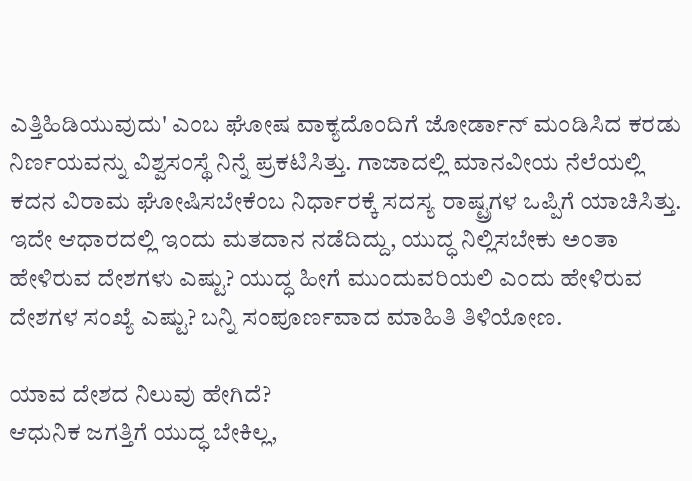ಎತ್ತಿಹಿಡಿಯುವುದು' ಎಂಬ ಘೋಷ ವಾಕ್ಯದೊಂದಿಗೆ ಜೋರ್ಡಾನ್ ಮಂಡಿಸಿದ ಕರಡು ನಿರ್ಣಯವನ್ನು ವಿಶ್ವಸಂಸ್ಥೆ ನಿನ್ನೆ ಪ್ರಕಟಿಸಿತ್ತು. ಗಾಜಾದಲ್ಲಿ ಮಾನವೀಯ ನೆಲೆಯಲ್ಲಿ ಕದನ ವಿರಾಮ ಘೋಷಿಸಬೇಕೆಂಬ ನಿರ್ಧಾರಕ್ಕೆ ಸದಸ್ಯ ರಾಷ್ಟ್ರಗಳ ಒಪ್ಪಿಗೆ ಯಾಚಿಸಿತ್ತು. ಇದೇ ಆಧಾರದಲ್ಲಿ ಇಂದು ಮತದಾನ ನಡೆದಿದ್ದು, ಯುದ್ಧ ನಿಲ್ಲಿಸಬೇಕು ಅಂತಾ ಹೇಳಿರುವ ದೇಶಗಳು ಎಷ್ಟು? ಯುದ್ಧ ಹೀಗೆ ಮುಂದುವರಿಯಲಿ ಎಂದು ಹೇಳಿರುವ ದೇಶಗಳ ಸಂಖ್ಯೆ ಎಷ್ಟು? ಬನ್ನಿ ಸಂಪೂರ್ಣವಾದ ಮಾಹಿತಿ ತಿಳಿಯೋಣ.

ಯಾವ ದೇಶದ ನಿಲುವು ಹೇಗಿದೆ?
ಆಧುನಿಕ ಜಗತ್ತಿಗೆ ಯುದ್ಧ ಬೇಕಿಲ್ಲ,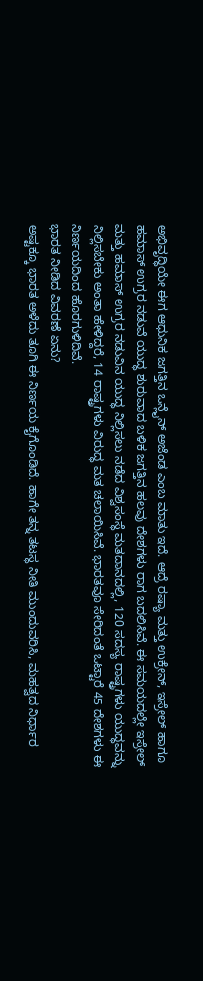ಅಭಿವೃದ್ಧಿಯೇ ಈಗ ಆಧುನಿಕ ಜಗತ್ತಿನ ಒನ್ಲೈನ್ ಅಜೆಂಡ ಎಂಬ ಮಾತು ಇದೆ. ಆದ್ರೆ ರಷ್ಯಾ ಮತ್ತು ಉಕ್ರೇನ್, ಇಸ್ರೇಲ್ ಹಾಗೂ ಹಮಾಸ್ ಉಗ್ರರ ನಡುವೆ ಯುದ್ಧ ಶುರುವಾದ ಬಳಿಕ ಜಗತ್ತಿನ ಹಲವು ದೇಶಗಳು ರಾಗ ಬದಲಿಸಿವೆ. ಈ ಸಮಯದಲ್ಲೇ ಇಸ್ರೇಲ್ ಮತ್ತು ಹಮಾಸ್ ಉಗ್ರರ ನಡುವಿನ ಯುದ್ಧ ನಿಲ್ಲಿಸಲು ನಡೆದ ವಿಶ್ವಸಂಸ್ಥೆ ಮತದಾನದಲ್ಲಿ, 120 ಸದಸ್ಯ ರಾಷ್ಟ್ರಗಳು ಯುದ್ಧವನ್ನು ನಿಲ್ಲಿಸಬೇಕು ಅಂತಾ ಹೇಳಿದ್ದರೆ, 14 ರಾಷ್ಟ್ರಗಳು ವಿರುದ್ಧ ಮತ ಚಲಾಯಿಸಿವೆ. ಭಾರತವೂ ಸೇರಿದಂತೆ ಒಟ್ಟಾರೆ 45 ದೇಶಗಳು ಈ ನಿರ್ಣಯದಿಂದ ಹೊರಗುಳಿದಿವೆ.
ಭಾರತ ನೀಡಿದ ವಿವರಣೆ ಏನು?
ಅಷ್ಟಕ್ಕೂ ಭಾರತ ಅಳೆದು ತೂಗಿ ಈ ನಿರ್ಣಯ ಕೈಗೊಂಡಿದೆ. ಹಾಗೇ ತನ್ನ ತಟಸ್ಥ ನೀತಿ ಮುಂದುವರಿಸಿ, ಮಹತ್ವದ ನಿರ್ಧಾರ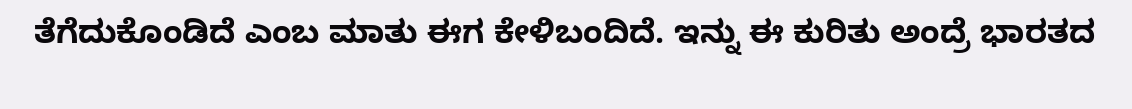ತೆಗೆದುಕೊಂಡಿದೆ ಎಂಬ ಮಾತು ಈಗ ಕೇಳಿಬಂದಿದೆ. ಇನ್ನು ಈ ಕುರಿತು ಅಂದ್ರೆ ಭಾರತದ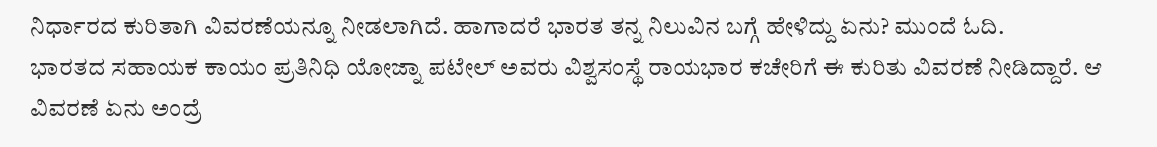ನಿರ್ಧಾರದ ಕುರಿತಾಗಿ ವಿವರಣೆಯನ್ನೂ ನೀಡಲಾಗಿದೆ. ಹಾಗಾದರೆ ಭಾರತ ತನ್ನ ನಿಲುವಿನ ಬಗ್ಗೆ ಹೇಳಿದ್ದು ಏನು? ಮುಂದೆ ಓದಿ.
ಭಾರತದ ಸಹಾಯಕ ಕಾಯಂ ಪ್ರತಿನಿಧಿ ಯೋಜ್ನಾ ಪಟೇಲ್ ಅವರು ವಿಶ್ವಸಂಸ್ಥೆ ರಾಯಭಾರ ಕಚೇರಿಗೆ ಈ ಕುರಿತು ವಿವರಣೆ ನೀಡಿದ್ದಾರೆ. ಆ ವಿವರಣೆ ಏನು ಅಂದ್ರೆ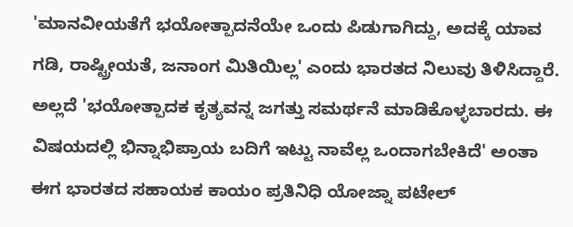'ಮಾನವೀಯತೆಗೆ ಭಯೋತ್ಪಾದನೆಯೇ ಒಂದು ಪಿಡುಗಾಗಿದ್ದು, ಅದಕ್ಕೆ ಯಾವ ಗಡಿ, ರಾಷ್ಟ್ರೀಯತೆ, ಜನಾಂಗ ಮಿತಿಯಿಲ್ಲ' ಎಂದು ಭಾರತದ ನಿಲುವು ತಿಳಿಸಿದ್ದಾರೆ. ಅಲ್ಲದೆ 'ಭಯೋತ್ಪಾದಕ ಕೃತ್ಯವನ್ನ ಜಗತ್ತು ಸಮರ್ಥನೆ ಮಾಡಿಕೊಳ್ಳಬಾರದು. ಈ ವಿಷಯದಲ್ಲಿ ಭಿನ್ನಾಭಿಪ್ರಾಯ ಬದಿಗೆ ಇಟ್ಟು ನಾವೆಲ್ಲ ಒಂದಾಗಬೇಕಿದೆ' ಅಂತಾ ಈಗ ಭಾರತದ ಸಹಾಯಕ ಕಾಯಂ ಪ್ರತಿನಿಧಿ ಯೋಜ್ನಾ ಪಟೇಲ್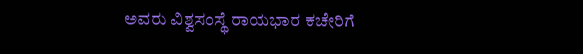ಅವರು ವಿಶ್ವಸಂಸ್ಥೆ ರಾಯಭಾರ ಕಚೇರಿಗೆ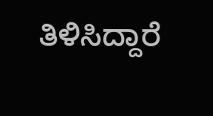ತಿಳಿಸಿದ್ದಾರೆ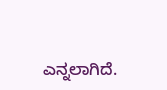ಎನ್ನಲಾಗಿದೆ.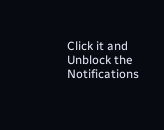Click it and Unblock the Notifications